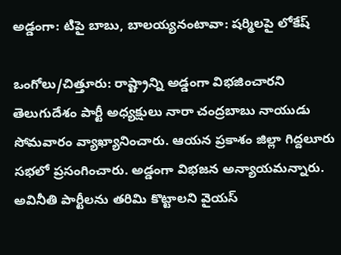అడ్డంగా: టిపై బాబు, బాలయ్యనంటావా: షర్మిలపై లోకేష్

ఒంగోలు/చిత్తూరు: రాష్ట్రాన్ని అడ్డంగా విభజించారని తెలుగుదేశం పార్టీ అధ్యక్షులు నారా చంద్రబాబు నాయుడు సోమవారం వ్యాఖ్యానించారు. ఆయన ప్రకాశం జిల్లా గిద్దలూరు సభలో ప్రసంగించారు. అడ్డంగా విభజన అన్యాయమన్నారు. అవినీతి పార్టీలను తరిమి కొట్టాలని వైయస్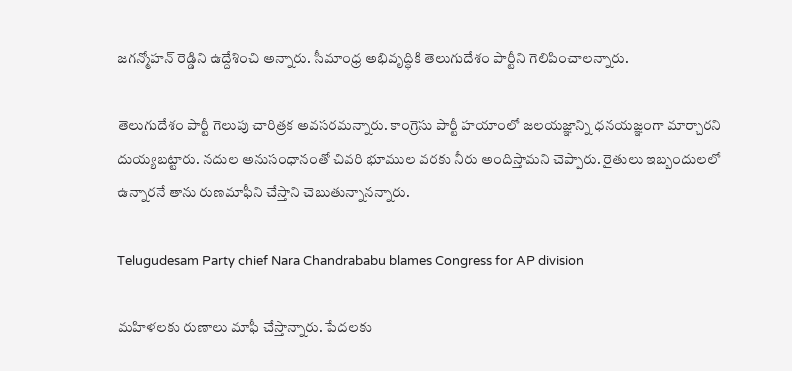జగన్మోహన్ రెడ్డిని ఉద్దేశించి అన్నారు. సీమాంధ్ర అభివృద్ధికి తెలుగుదేశం పార్టీని గెలిపించాలన్నారు.

తెలుగుదేశం పార్టీ గెలుపు చారిత్రక అవసరమన్నారు. కాంగ్రెసు పార్టీ హయాంలో జలయజ్ఞాన్ని ధనయజ్ఞంగా మార్చారని దుయ్యబట్టారు. నదుల అనుసంధానంతో చివరి భూముల వరకు నీరు అందిస్తామని చెప్పారు. రైతులు ఇబ్బందులలో ఉన్నారనే తాను రుణమాఫీని చేస్తాని చెబుతున్నానన్నారు.

Telugudesam Party chief Nara Chandrababu blames Congress for AP division

మహిళలకు రుణాలు మాఫీ చేస్తాన్నారు. పేదలకు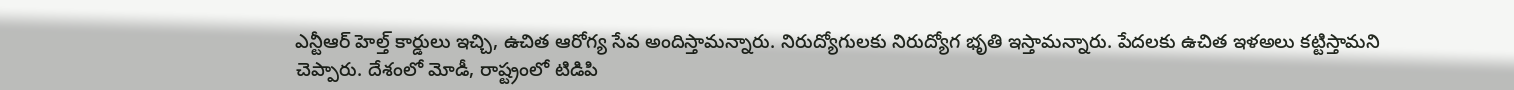ఎన్టీఆర్ హెల్త్ కార్డులు ఇచ్చి, ఉచిత ఆరోగ్య సేవ అందిస్తామన్నారు. నిరుద్యోగులకు నిరుద్యోగ భృతి ఇస్తామన్నారు. పేదలకు ఉచిత ఇళఅలు కట్టిస్తామని చెప్పారు. దేశంలో మోడీ, రాష్ట్రంలో టిడిపి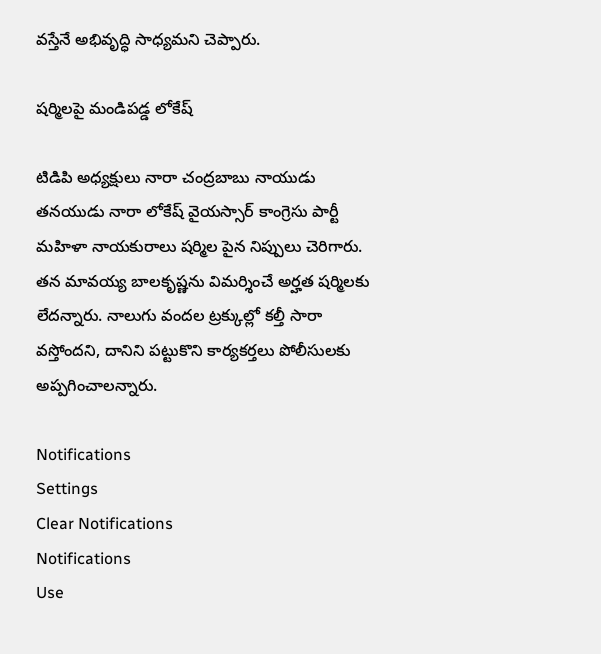వస్తేనే అభివృద్ధి సాధ్యమని చెప్పారు.

షర్మిలపై మండిపడ్డ లోకేష్

టిడిపి అధ్యక్షులు నారా చంద్రబాబు నాయుడు తనయుడు నారా లోకేష్ వైయస్సార్ కాంగ్రెసు పార్టీ మహిళా నాయకురాలు షర్మిల పైన నిప్పులు చెరిగారు. తన మావయ్య బాలకృష్ణను విమర్శించే అర్హత షర్మిలకు లేదన్నారు. నాలుగు వందల ట్రక్కుల్లో కల్తీ సారా వస్తోందని, దానిని పట్టుకొని కార్యకర్తలు పోలీసులకు అప్పగించాలన్నారు.

Notifications
Settings
Clear Notifications
Notifications
Use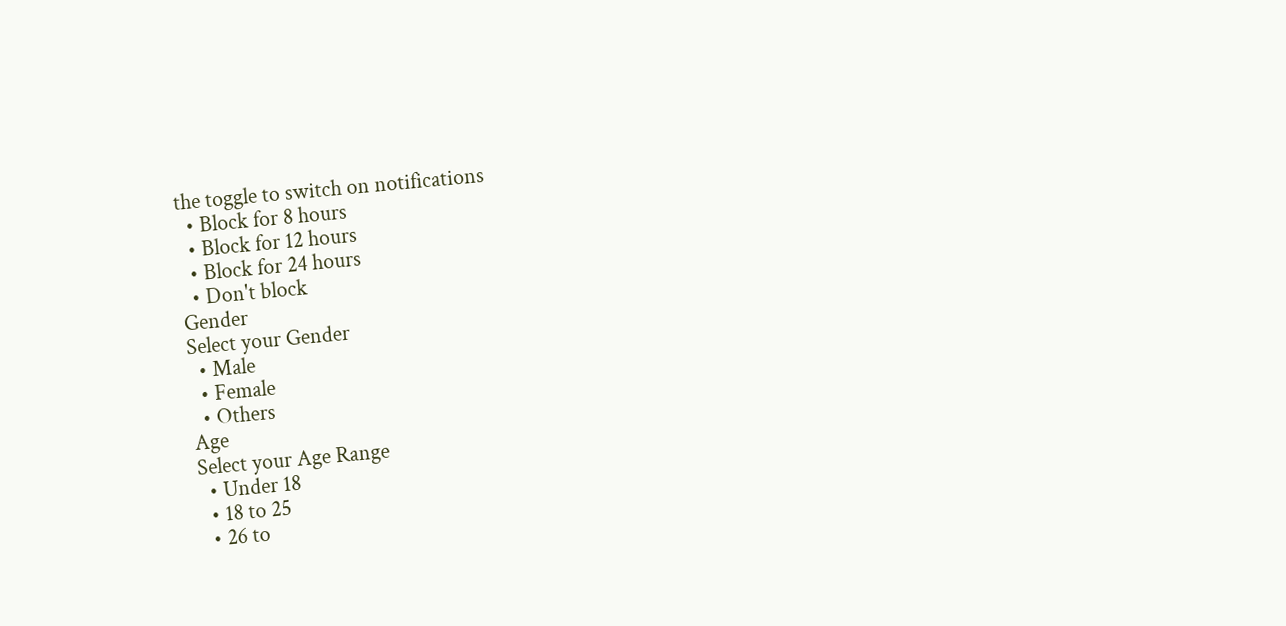the toggle to switch on notifications
  • Block for 8 hours
  • Block for 12 hours
  • Block for 24 hours
  • Don't block
Gender
Select your Gender
  • Male
  • Female
  • Others
Age
Select your Age Range
  • Under 18
  • 18 to 25
  • 26 to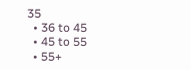35
  • 36 to 45
  • 45 to 55
  • 55+